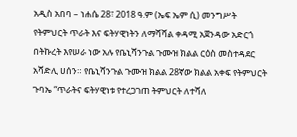አዲስ አበባ – ነሐሴ 28፣ 2018 ዓ.ም (ኤፍ ኤም ሲ) መንግሥት የትምህርት ጥራት እና ፍትሃዊነትን ለማሻሻል ቀዳሚ አጀንዳው አድርጎ በትኩረት እየሠራ ነው አሉ የቤኒሻንጉል ጉሙዝ ክልል ርዕስ መስተዳደር አሻድሊ ሀሰን። የቤኒሻንጉል ጉሙዝ ክልል 28ኛው ክልል አቀፍ የትምህርት ጉባኤ “ጥራትና ፍትሃዊነቱ የተረጋገጠ ትምህርት ለተሻለ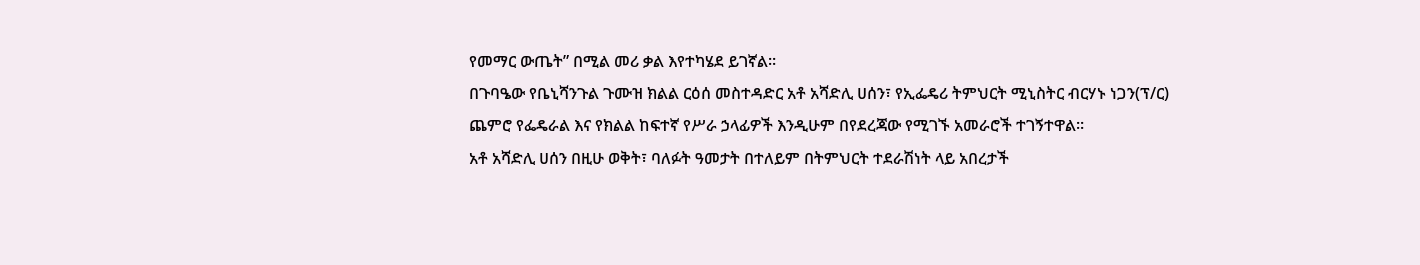የመማር ውጤት” በሚል መሪ ቃል እየተካሄደ ይገኛል።
በጉባዔው የቤኒሻንጉል ጉሙዝ ክልል ርዕሰ መስተዳድር አቶ አሻድሊ ሀሰን፣ የኢፌዴሪ ትምህርት ሚኒስትር ብርሃኑ ነጋን(ፕ/ር) ጨምሮ የፌዴራል እና የክልል ከፍተኛ የሥራ ኃላፊዎች እንዲሁም በየደረጃው የሚገኙ አመራሮች ተገኝተዋል።
አቶ አሻድሊ ሀሰን በዚሁ ወቅት፣ ባለፉት ዓመታት በተለይም በትምህርት ተደራሽነት ላይ አበረታች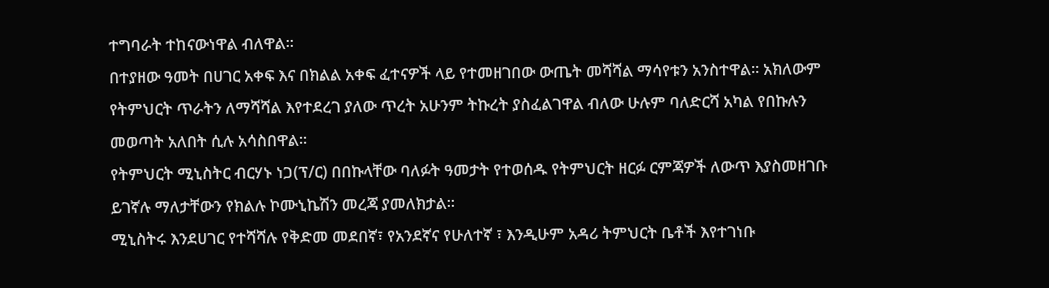ተግባራት ተከናውነዋል ብለዋል።
በተያዘው ዓመት በሀገር አቀፍ እና በክልል አቀፍ ፈተናዎች ላይ የተመዘገበው ውጤት መሻሻል ማሳየቱን አንስተዋል። አክለውም የትምህርት ጥራትን ለማሻሻል እየተደረገ ያለው ጥረት አሁንም ትኩረት ያስፈልገዋል ብለው ሁሉም ባለድርሻ አካል የበኩሉን መወጣት አለበት ሲሉ አሳስበዋል።
የትምህርት ሚኒስትር ብርሃኑ ነጋ(ፕ/ር) በበኩላቸው ባለፉት ዓመታት የተወሰዱ የትምህርት ዘርፉ ርምጃዎች ለውጥ እያስመዘገቡ ይገኛሉ ማለታቸውን የክልሉ ኮሙኒኬሽን መረጃ ያመለክታል።
ሚኒስትሩ እንደሀገር የተሻሻሉ የቅድመ መደበኛ፣ የአንደኛና የሁለተኛ ፣ እንዲሁም አዳሪ ትምህርት ቤቶች እየተገነቡ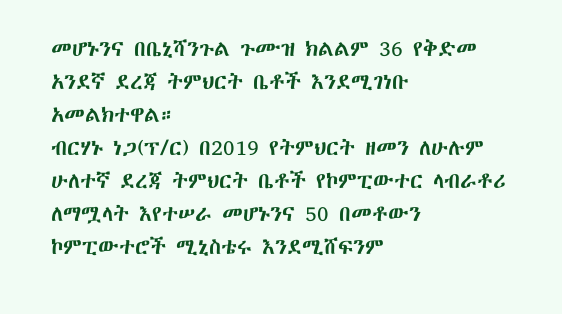መሆኑንና በቤኒሻንጉል ጉሙዝ ክልልም 36 የቅድመ አንደኛ ደረጃ ትምህርት ቤቶች እንደሚገነቡ አመልክተዋል።
ብርሃኑ ነጋ(ፕ/ር) በ2019 የትምህርት ዘመን ለሁሉም ሁለተኛ ደረጃ ትምህርት ቤቶች የኮምፒውተር ላብራቶሪ ለማሟላት እየተሠራ መሆኑንና 50 በመቶውን ኮምፒውተሮች ሚኒስቴሩ እንደሚሸፍንም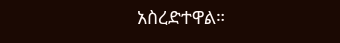አስረድተዋል።